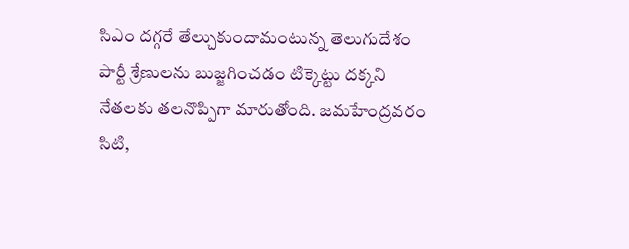సిఎం దగ్గరే తేల్చుకుందామంటున్న తెలుగుదేశం పార్టీ శ్రేణులను బుజ్జగించడం టిక్కెట్టు దక్కని నేతలకు తలనొప్పిగా మారుతోంది. జమహేంద్రవరం సిటి,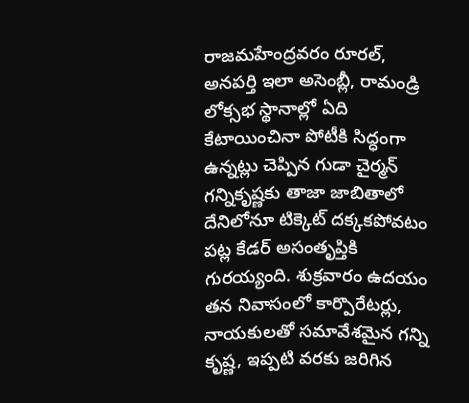రాజమహేంద్రవరం రూరల్, అనపర్తి ఇలా అసెంబ్లీ, రామండ్రి లోక్సభ స్థానాల్లో ఏది కేటాయించినా పోటీకి సిద్ధంగా ఉన్నట్లు చెప్పిన గుడా చైర్మన్ గన్నికృష్ణకు తాజా జాబితాలో దేనిలోనూ టిక్కెట్ దక్కకపోవటం పట్ల కేడర్ అసంతృప్తికి గురయ్యంది. శుక్రవారం ఉదయం తన నివాసంలో కార్పొరేటర్లు, నాయకులతో సమావేశమైన గన్ని కృష్ణ, ఇప్పటి వరకు జరిగిన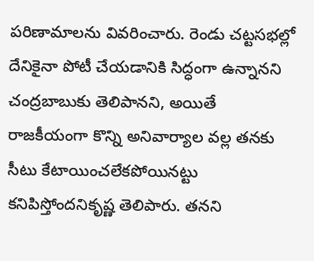పరిణామాలను వివరించారు. రెండు చట్టసభల్లో దేనికైనా పోటీ చేయడానికి సిద్ధంగా ఉన్నానని చంద్రబాబుకు తెలిపానని, అయితే రాజకీయంగా కొన్ని అనివార్యాల వల్ల తనకు సీటు కేటాయించలేకపోయినట్టు కనిపిస్తోందనికృష్ణ తెలిపారు. తనని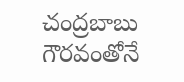చంద్రబాబు గౌరవంతోనే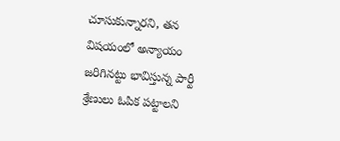చూసుకున్నారని, తన విషయంలో అన్యాయం జరిగినట్టు భావిస్తున్న పార్టీ శ్రేణులు ఓపిక పట్టాలని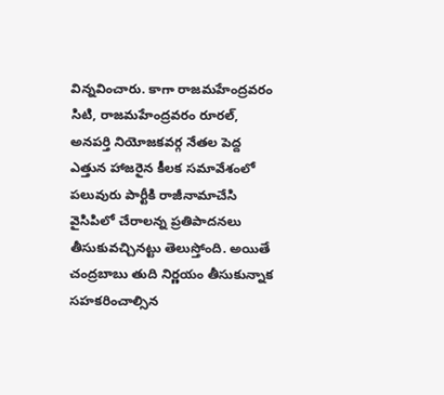విన్నవించారు. కాగా రాజమహేంద్రవరం సిటి, రాజమహేంద్రవరం రూరల్, అనపర్తి నియోజకవర్గ నేతల పెద్ద ఎత్తున హాజరైన కీలక సమావేశంలో పలువురు పార్టీకి రాజీనామాచేసి వైసిపిలో చేరాలన్న ప్రతిపాదనలు తీసుకువచ్చినట్టు తెలుస్తోంది. అయితే చంద్రబాబు తుది నిర్ణయం తీసుకున్నాక సహకరించాల్సిన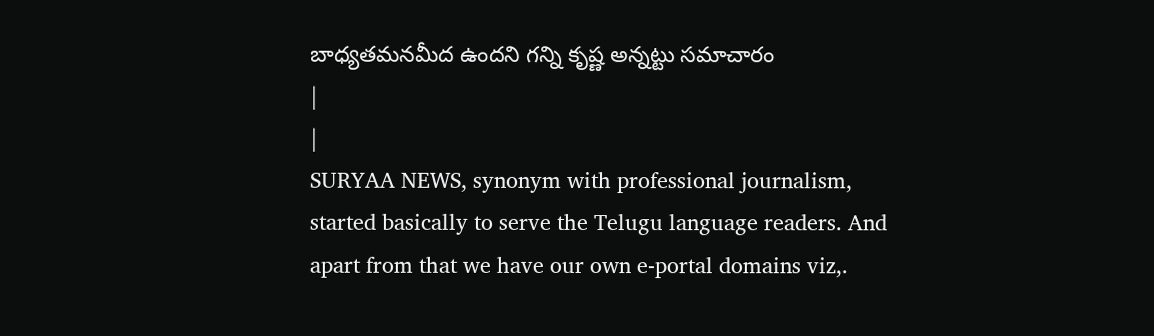బాధ్యతమనమీద ఉందని గన్ని కృష్ణ అన్నట్టు సమాచారం
|
|
SURYAA NEWS, synonym with professional journalism, started basically to serve the Telugu language readers. And apart from that we have our own e-portal domains viz,.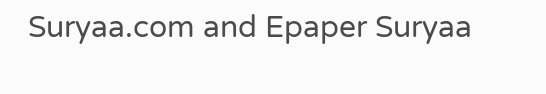Suryaa.com and Epaper Suryaa